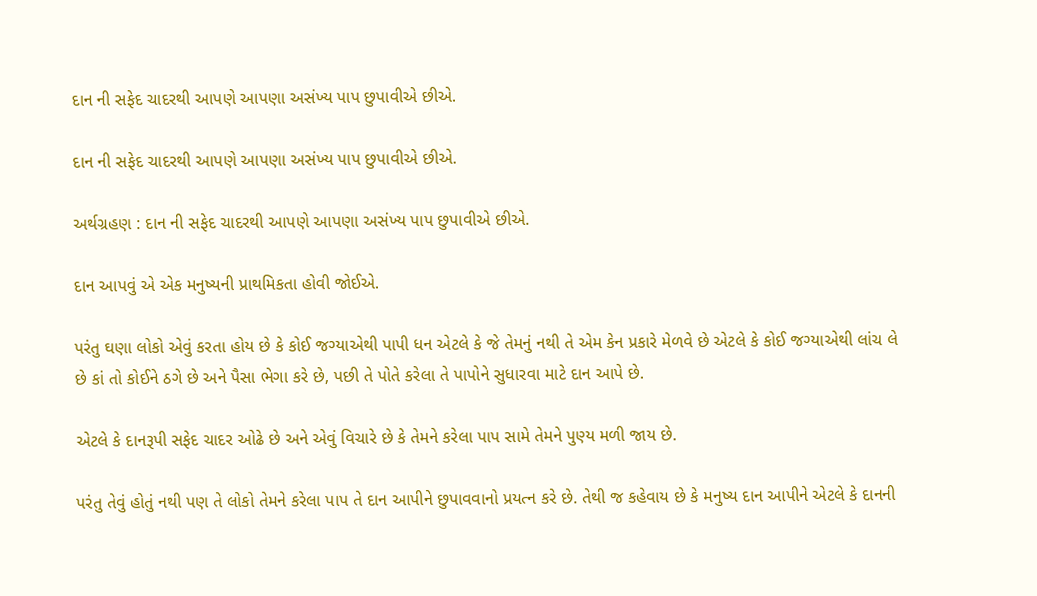દાન ની સફેદ ચાદરથી આપણે આપણા અસંખ્ય પાપ છુપાવીએ છીએ.

દાન ની સફેદ ચાદરથી આપણે આપણા અસંખ્ય પાપ છુપાવીએ છીએ.

અર્થગ્રહણ : દાન ની સફેદ ચાદરથી આપણે આપણા અસંખ્ય પાપ છુપાવીએ છીએ.

દાન આપવું એ એક મનુષ્યની પ્રાથમિકતા હોવી જોઈએ.

પરંતુ ઘણા લોકો એવું કરતા હોય છે કે કોઈ જગ્યાએથી પાપી ધન એટલે કે જે તેમનું નથી તે એમ કેન પ્રકારે મેળવે છે એટલે કે કોઈ જગ્યાએથી લાંચ લે છે કાં તો કોઈને ઠગે છે અને પૈસા ભેગા કરે છે, પછી તે પોતે કરેલા તે પાપોને સુધારવા માટે દાન આપે છે.

એટલે કે દાનરૂપી સફેદ ચાદર ઓઢે છે અને એવું વિચારે છે કે તેમને કરેલા પાપ સામે તેમને પુણ્ય મળી જાય છે.

પરંતુ તેવું હોતું નથી પણ તે લોકો તેમને કરેલા પાપ તે દાન આપીને છુપાવવાનો પ્રયત્ન કરે છે. તેથી જ કહેવાય છે કે મનુષ્ય દાન આપીને એટલે કે દાનની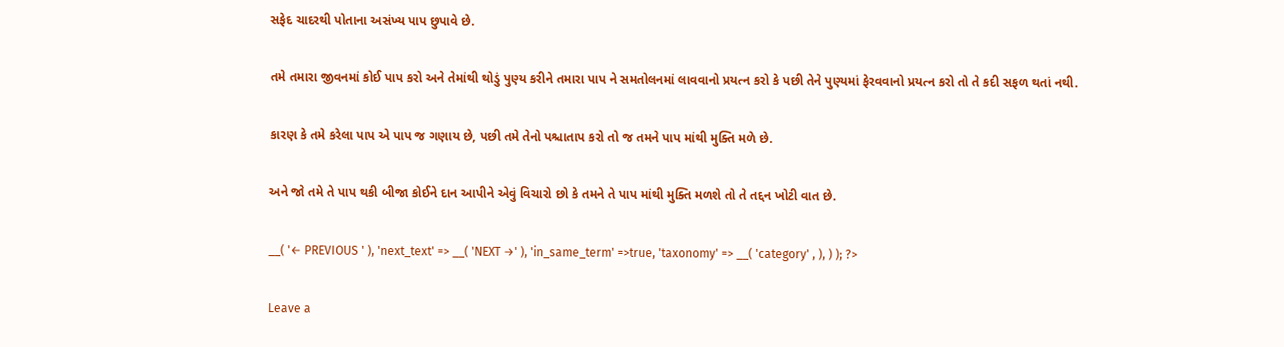સફેદ ચાદરથી પોતાના અસંખ્ય પાપ છુપાવે છે.

તમે તમારા જીવનમાં કોઈ પાપ કરો અને તેમાંથી થોડું પુણ્ય કરીને તમારા પાપ ને સમતોલનમાં લાવવાનો પ્રયત્ન કરો કે પછી તેને પુણ્યમાં ફેરવવાનો પ્રયત્ન કરો તો તે કદી સફળ થતાં નથી.

કારણ કે તમે કરેલા પાપ એ પાપ જ ગણાય છે, પછી તમે તેનો પશ્ચાતાપ કરો તો જ તમને પાપ માંથી મુક્તિ મળે છે.

અને જો તમે તે પાપ થકી બીજા કોઈને દાન આપીને એવું વિચારો છો કે તમને તે પાપ માંથી મુક્તિ મળશે તો તે તદ્દન ખોટી વાત છે.

__( '← PREVIOUS ' ), 'next_text' => __( 'NEXT →' ), 'in_same_term' =>true, 'taxonomy' => __( 'category' , ), ) ); ?>

Leave a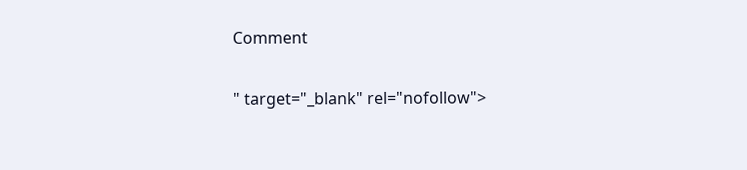Comment

" target="_blank" rel="nofollow">